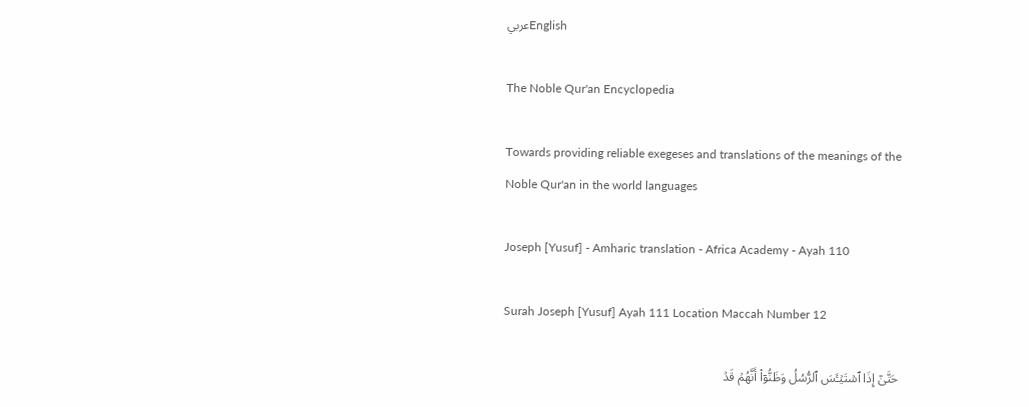عربيEnglish

The Noble Qur'an Encyclopedia

Towards providing reliable exegeses and translations of the meanings of the Noble Qur'an in the world languages

Joseph [Yusuf] - Amharic translation - Africa Academy - Ayah 110

Surah Joseph [Yusuf] Ayah 111 Location Maccah Number 12

حَتَّىٰٓ إِذَا ٱسۡتَيۡـَٔسَ ٱلرُّسُلُ وَظَنُّوٓاْ أَنَّهُمۡ قَدۡ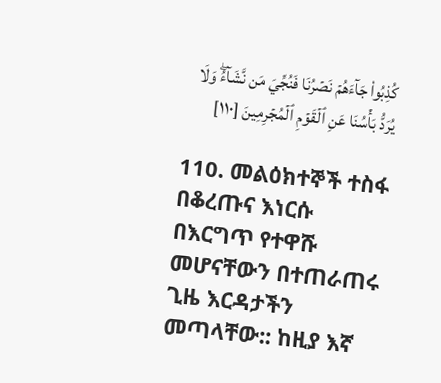كُذِبُواْ جَآءَهُمۡ نَصۡرُنَا فَنُجِّيَ مَن نَّشَآءُۖ وَلَا يُرَدُّ بَأۡسُنَا عَنِ ٱلۡقَوۡمِ ٱلۡمُجۡرِمِينَ [١١٠]

110. መልዕክተኞች ተስፋ በቆረጡና እነርሱ በእርግጥ የተዋሹ መሆናቸውን በተጠራጠሩ ጊዜ እርዳታችን መጣላቸው:: ከዚያ እኛ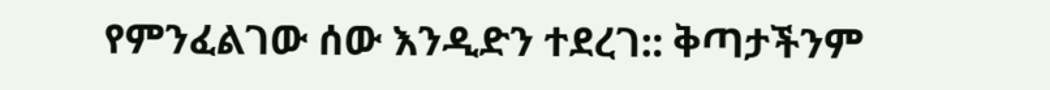የምንፈልገው ሰው እንዲድን ተደረገ:: ቅጣታችንም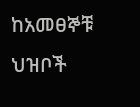ከአመፀኞቹ ህዝቦች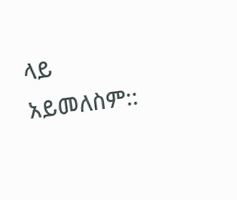ላይ አይመለስም::